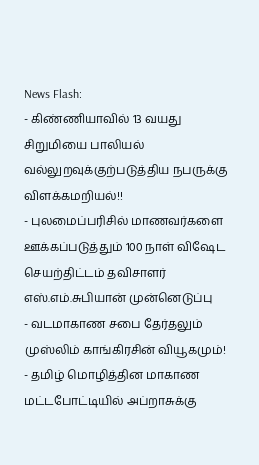News Flash:
- கிண்ணியாவில் 13 வயது சிறுமியை பாலியல் வல்லுறவுக்குற்படுத்திய நபருக்கு விளக்கமறியல்!!
- புலமைப்பரிசில் மாணவர்களை ஊக்கப்படுத்தும் 100 நாள் விஷேட செயற்திட்டம் தவிசாளர் எஸ்.எம்.சுபியான் முன்னெடுப்பு
- வடமாகாண சபை தேர்தலும் முஸ்லிம் காங்கிரசின் வியூகமும்!
- தமிழ் மொழித்தின மாகாண மட்டபோட்டியில் அப்றாசுக்கு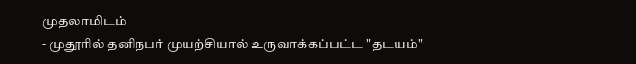முதலாமிடம்
- முதூரில் தனிநபர் முயற்சியால் உருவாக்கப்பட்ட "தடயம்"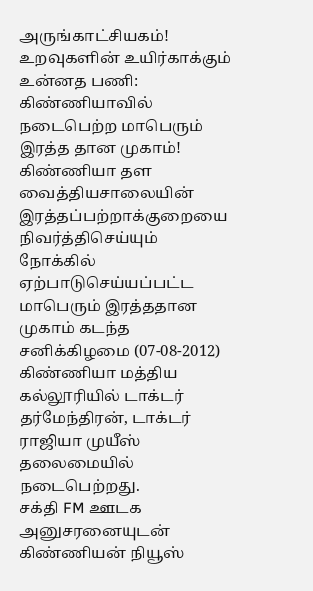அருங்காட்சியகம்!
உறவுகளின் உயிர்காக்கும் உன்னத பணி: கிண்ணியாவில் நடைபெற்ற மாபெரும் இரத்த தான முகாம்!
கிண்ணியா தள வைத்தியசாலையின் இரத்தப்பற்றாக்குறையை நிவர்த்திசெய்யும் நோக்கில் ஏற்பாடுசெய்யப்பட்ட மாபெரும் இரத்ததான முகாம் கடந்த சனிக்கிழமை (07-08-2012) கிண்ணியா மத்திய கல்லூரியில் டாக்டர் தர்மேந்திரன், டாக்டர் ராஜியா முயீஸ் தலைமையில் நடைபெற்றது.
சக்தி FM ஊடக அனுசரனையுடன் கிண்ணியன் நியூஸ்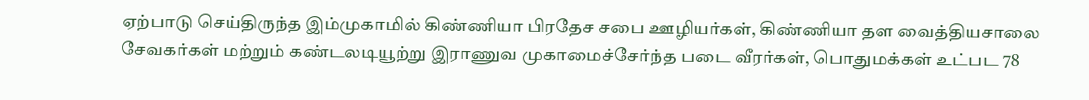ஏற்பாடு செய்திருந்த இம்முகாமில் கிண்ணியா பிரதேச சபை ஊழியர்கள், கிண்ணியா தள வைத்தியசாலை சேவகர்கள் மற்றும் கண்டலடியூற்று இராணுவ முகாமைச்சேர்ந்த படை வீரர்கள், பொதுமக்கள் உட்பட 78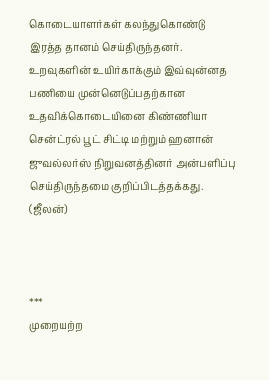கொடையாளர்கள் கலந்துகொண்டு இரத்த தானம் செய்திருந்தனர்.
உறவுகளின் உயிர்காக்கும் இவ்வுன்னத பணியை முன்னெடுப்பதற்கான உதவிக்கொடையினை கிண்ணியா சென்ட்ரல் பூட் சிட்டி மற்றும் ஹனான் ஜுவல்லர்ஸ் நிறுவனத்தினர் அன்பளிப்பு செய்திருந்தமை குறிப்பிடத்தக்கது.
(ஜீலன்)



***
முறையற்ற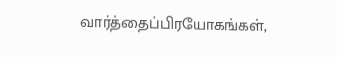வார்த்தைப்பிரயோகங்கள்,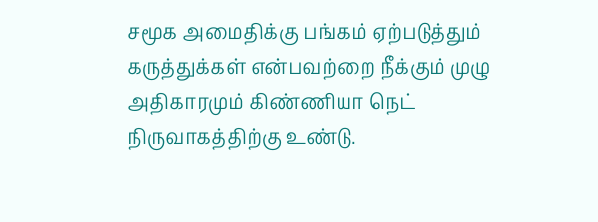சமூக அமைதிக்கு பங்கம் ஏற்படுத்தும்
கருத்துக்கள் என்பவற்றை நீக்கும் முழு அதிகாரமும் கிண்ணியா நெட் நிருவாகத்திற்கு உண்டு.